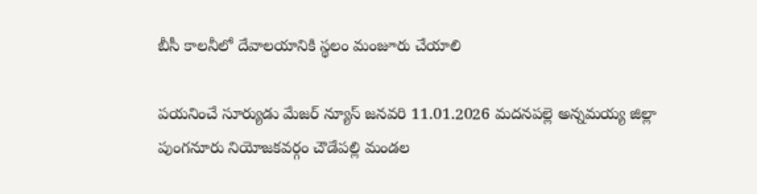బీసీ కాలనీలో దేవాలయానికి స్థలం మంజూరు చేయాలి

పయనించే సూర్యుడు మేజర్ న్యూస్ జనవరి 11.01.2026 మదనపల్లె అన్నమయ్య జిల్లా పుంగనూరు నియోజకవర్గం చౌడేపల్లి మండల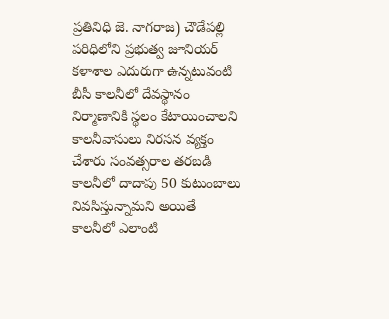ప్రతినిధి జె. నాగరాజ) చౌడేపల్లి పరిధిలోని ప్రభుత్వ జూనియర్ కళాశాల ఎదురుగా ఉన్నటువంటి బీసీ కాలనీలో దేవస్థానం నిర్మాణానికి స్థలం కేటాయించాలని కాలనీవాసులు నిరసన వ్యక్తం చేశారు సంవత్సరాల తరబడి కాలనీలో దాదాపు 50 కుటుంబాలు నివసిస్తున్నామని అయితే కాలనీలో ఎలాంటి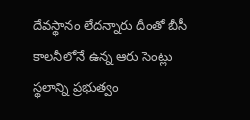దేవస్థానం లేదన్నారు దీంతో బీసీ కాలనీలోనే ఉన్న ఆరు సెంట్లు స్థలాన్ని ప్రభుత్వం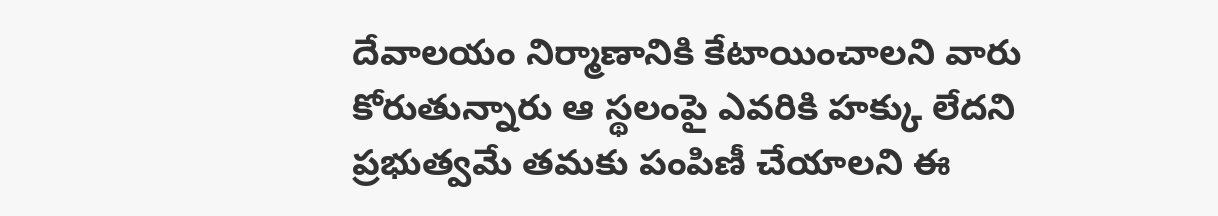దేవాలయం నిర్మాణానికి కేటాయించాలని వారు కోరుతున్నారు ఆ స్థలంపై ఎవరికి హక్కు లేదని ప్రభుత్వమే తమకు పంపిణీ చేయాలని ఈ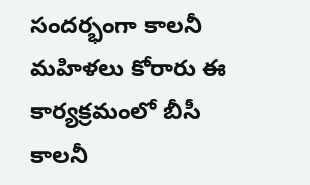సందర్భంగా కాలనీ మహిళలు కోరారు ఈ కార్యక్రమంలో బీసీ కాలనీ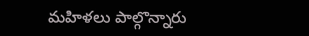మహిళలు పాల్గొన్నారు